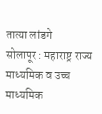तात्या लांडगे
सोलापूर : महाराष्ट्र राज्य माध्यमिक व उच्च माध्यमिक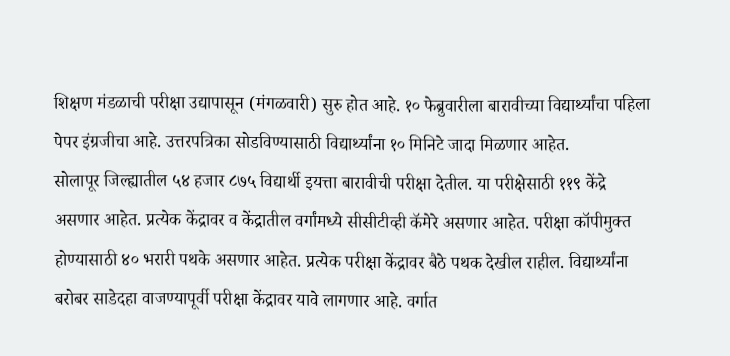शिक्षण मंडळाची परीक्षा उद्यापासून (मंगळवारी) सुरु होत आहे. १० फेब्रुवारीला बारावीच्या विद्यार्थ्यांचा पहिला पेपर इंग्रजीचा आहे. उत्तरपत्रिका सोडविण्यासाठी विद्यार्थ्यांना १० मिनिटे जादा मिळणार आहेत.
सोलापूर जिल्ह्यातील ५४ हजार ८७५ विद्यार्थी इयत्ता बारावीची परीक्षा देतील. या परीक्षेसाठी ११९ केंद्रे असणार आहेत. प्रत्येक केंद्रावर व केंद्रातील वर्गांमध्ये सीसीटीव्ही कॅमेरे असणार आहेत. परीक्षा कॉपीमुक्त होण्यासाठी ४० भरारी पथके असणार आहेत. प्रत्येक परीक्षा केंद्रावर बैठे पथक देखील राहील. विद्यार्थ्यांना बरोबर साडेदहा वाजण्यापूर्वी परीक्षा केंद्रावर यावे लागणार आहे. वर्गात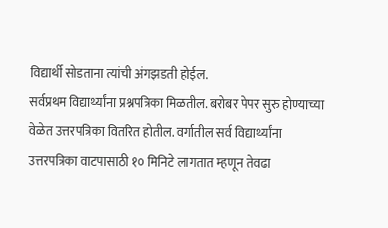विद्यार्थी सोडताना त्यांची अंगझडती होईल.
सर्वप्रथम विद्यार्थ्यांना प्रश्नपत्रिका मिळतील. बरोबर पेपर सुरु होण्याच्या वेळेत उत्तरपत्रिका वितरित होतील. वर्गातील सर्व विद्यार्थ्यांना उत्तरपत्रिका वाटपासाठी १० मिनिटे लागतात म्हणून तेवढा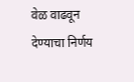वेळ वाढवून देण्याचा निर्णय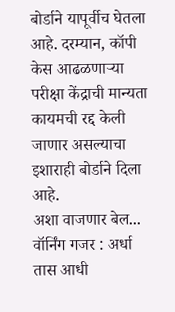बोर्डाने यापूर्वीच घेतला आहे. दरम्यान, कॉपी केस आढळणाऱ्या परीक्षा केंद्राची मान्यता कायमची रद्द केली जाणार असल्याचा इशाराही बोर्डाने दिला आहे.
अशा वाजणार बेल...
वॉर्निंग गजर : अर्धा तास आधी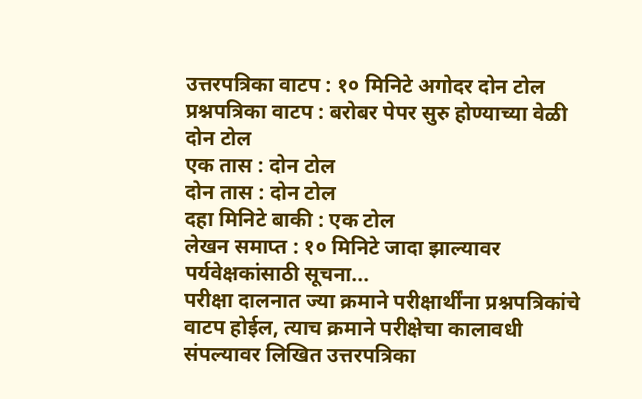उत्तरपत्रिका वाटप : १० मिनिटे अगोदर दोन टोल
प्रश्नपत्रिका वाटप : बरोबर पेपर सुरु होण्याच्या वेळी दोन टोल
एक तास : दोन टोल
दोन तास : दोन टोल
दहा मिनिटे बाकी : एक टोल
लेखन समाप्त : १० मिनिटे जादा झाल्यावर
पर्यवेक्षकांसाठी सूचना...
परीक्षा दालनात ज्या क्रमाने परीक्षार्थींना प्रश्नपत्रिकांचे वाटप होईल, त्याच क्रमाने परीक्षेचा कालावधी संपल्यावर लिखित उत्तरपत्रिका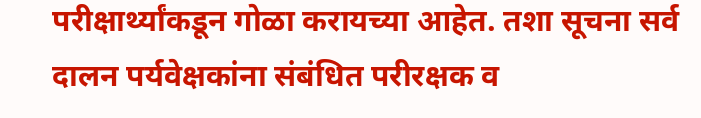परीक्षार्थ्यांकडून गोळा करायच्या आहेत. तशा सूचना सर्व दालन पर्यवेक्षकांना संबंधित परीरक्षक व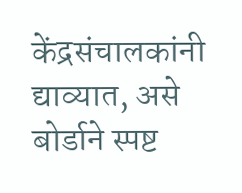केंद्रसंचालकांनी द्याव्यात, असे बोर्डाने स्पष्ट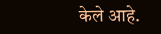केले आहे.